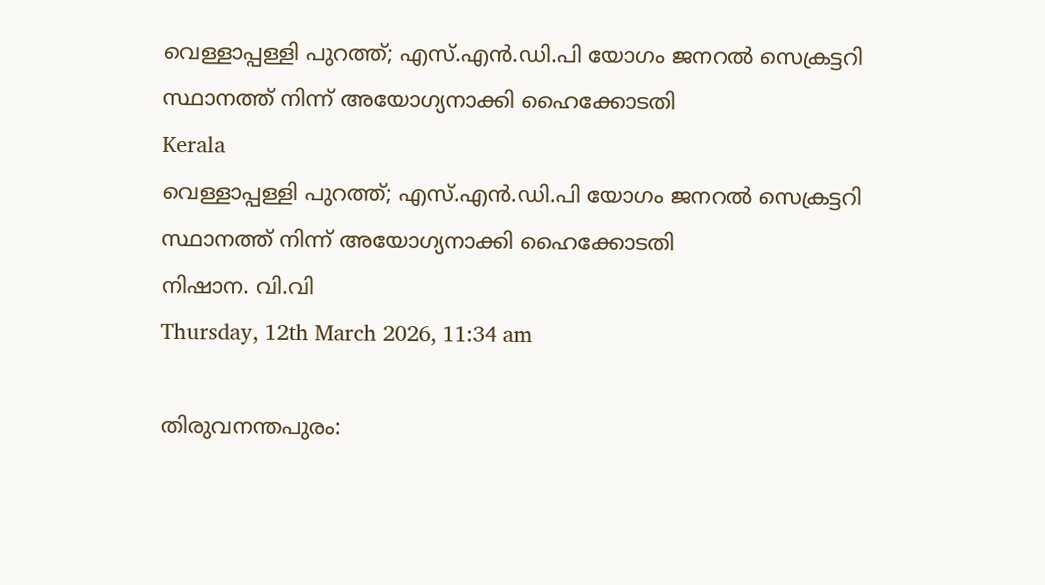വെള്ളാപ്പള്ളി പുറത്ത്; എസ്.എന്‍.ഡി.പി യോഗം ജനറല്‍ സെക്രട്ടറി സ്ഥാനത്ത് നിന്ന് അയോഗ്യനാക്കി ഹൈക്കോടതി
Kerala
വെള്ളാപ്പള്ളി പുറത്ത്; എസ്.എന്‍.ഡി.പി യോഗം ജനറല്‍ സെക്രട്ടറി സ്ഥാനത്ത് നിന്ന് അയോഗ്യനാക്കി ഹൈക്കോടതി
നിഷാന. വി.വി
Thursday, 12th March 2026, 11:34 am

തിരുവനന്തപുരം: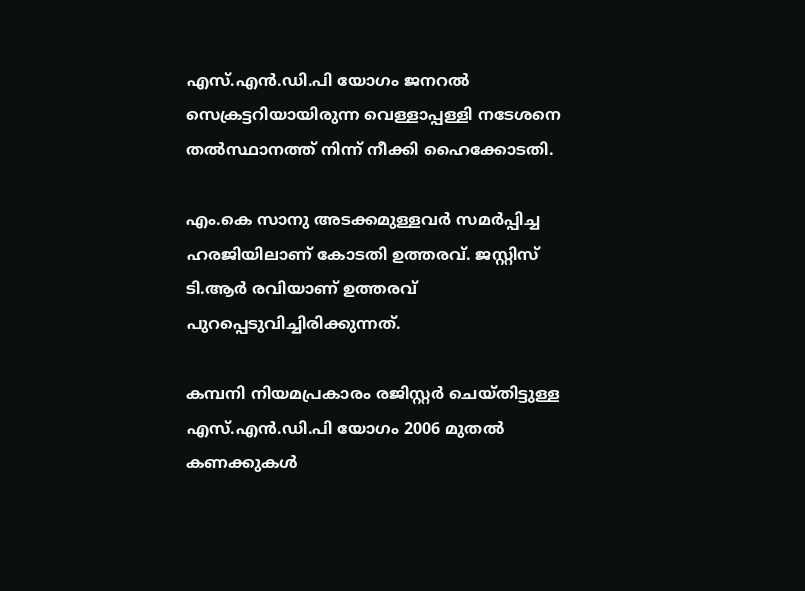എസ്.എന്‍.ഡി.പി യോഗം ജനറല്‍ സെക്രട്ടറിയായിരുന്ന വെള്ളാപ്പള്ളി നടേശനെ തല്‍സ്ഥാനത്ത് നിന്ന് നീക്കി ഹൈക്കോടതി.

എം.കെ സാനു അടക്കമുള്ളവര്‍ സമര്‍പ്പിച്ച ഹരജിയിലാണ് കോടതി ഉത്തരവ്. ജസ്റ്റിസ് ടി.ആര്‍ രവിയാണ് ഉത്തരവ് പുറപ്പെടുവിച്ചിരിക്കുന്നത്.

കമ്പനി നിയമപ്രകാരം രജിസ്റ്റര്‍ ചെയ്തിട്ടുള്ള എസ്.എന്‍.ഡി.പി യോഗം 2006 മുതല്‍ കണക്കുകള്‍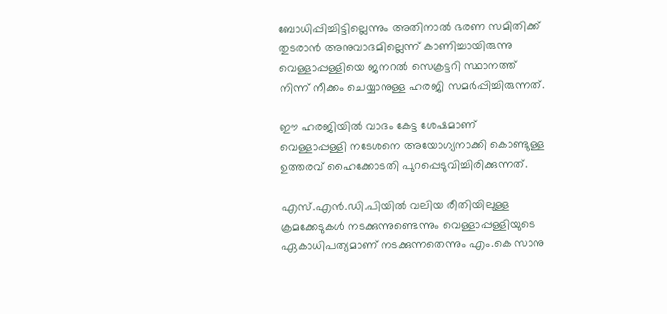ബോധിപ്പിച്ചിട്ടില്ലെന്നും അതിനാല്‍ ഭരണ സമിതിക്ക് തുടരാന്‍ അനുവാദമില്ലെന്ന് കാണിച്ചായിരുന്നു വെള്ളാപ്പള്ളിയെ ജനറല്‍ സെക്രട്ടറി സ്ഥാനത്ത് നിന്ന് നീക്കം ചെയ്യാനുള്ള ഹരജി സമര്‍പ്പിച്ചിരുന്നത്.

ഈ ഹരജിയില്‍ വാദം കേട്ട ശേഷമാണ് വെള്ളാപ്പള്ളി നടേശനെ അയോഗ്യനാക്കി കൊണ്ടുള്ള ഉത്തരവ് ഹൈക്കോടതി പുറപ്പെടുവിച്ചിരിക്കുന്നത്.

എസ്.എന്‍.ഡി.പിയില്‍ വലിയ രീതിയിലുള്ള ക്രമക്കേടുകള്‍ നടക്കുന്നുണ്ടെന്നും വെള്ളാപ്പള്ളിയുടെ ഏകാധിപത്യമാണ് നടക്കുന്നതെന്നും എം.കെ സാനു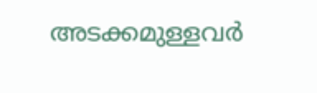അടക്കമുള്ളവര്‍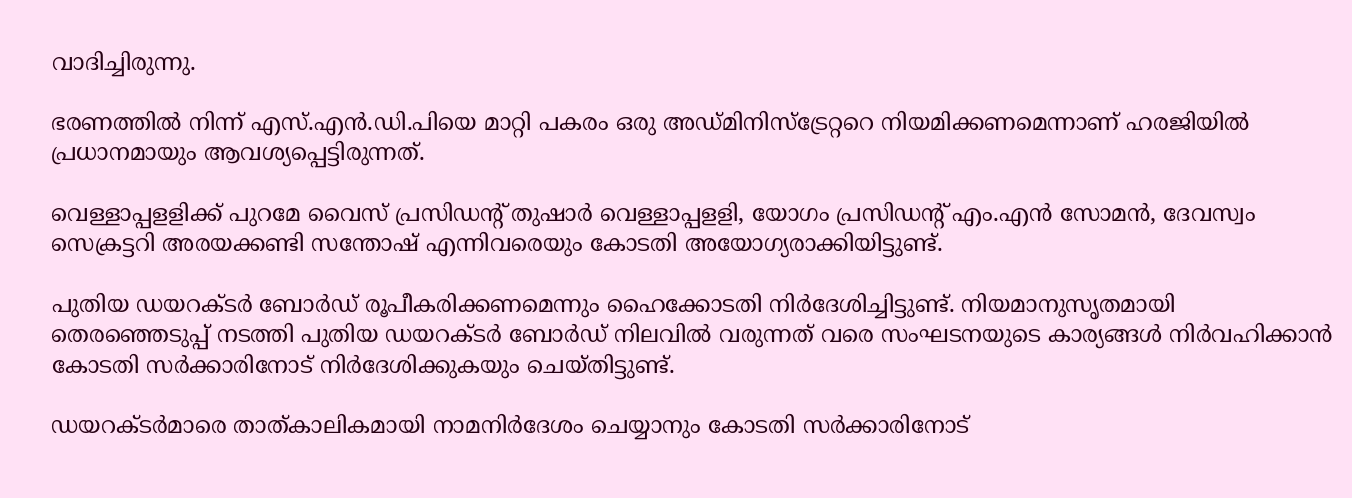വാദിച്ചിരുന്നു.

ഭരണത്തില്‍ നിന്ന് എസ്.എന്‍.ഡി.പിയെ മാറ്റി പകരം ഒരു അഡ്മിനിസ്‌ട്രേറ്ററെ നിയമിക്കണമെന്നാണ് ഹരജിയില്‍ പ്രധാനമായും ആവശ്യപ്പെട്ടിരുന്നത്.

വെള്ളാപ്പളളിക്ക് പുറമേ വൈസ് പ്രസിഡന്റ് തുഷാര്‍ വെള്ളാപ്പളളി, യോഗം പ്രസിഡന്റ് എം.എന്‍ സോമന്‍, ദേവസ്വം സെക്രട്ടറി അരയക്കണ്ടി സന്തോഷ് എന്നിവരെയും കോടതി അയോഗ്യരാക്കിയിട്ടുണ്ട്.

പുതിയ ഡയറക്ടര്‍ ബോര്‍ഡ് രൂപീകരിക്കണമെന്നും ഹൈക്കോടതി നിര്‍ദേശിച്ചിട്ടുണ്ട്. നിയമാനുസൃതമായി തെരഞ്ഞെടുപ്പ് നടത്തി പുതിയ ഡയറക്ടര്‍ ബോര്‍ഡ് നിലവില്‍ വരുന്നത് വരെ സംഘടനയുടെ കാര്യങ്ങള്‍ നിര്‍വഹിക്കാന്‍ കോടതി സര്‍ക്കാരിനോട് നിര്‍ദേശിക്കുകയും ചെയ്തിട്ടുണ്ട്.

ഡയറക്ടര്‍മാരെ താത്കാലികമായി നാമനിര്‍ദേശം ചെയ്യാനും കോടതി സര്‍ക്കാരിനോട്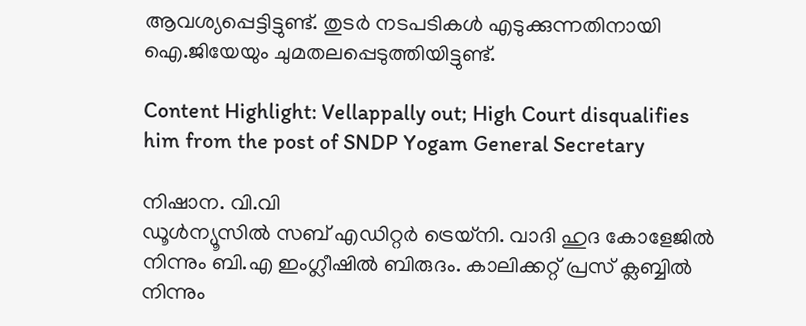ആവശ്യപ്പെട്ടിട്ടുണ്ട്. തുടര്‍ നടപടികള്‍ എടുക്കുന്നതിനായി ഐ.ജിയേയും ചുമതലപ്പെടുത്തിയിട്ടുണ്ട്.

Content Highlight: Vellappally out; High Court disqualifies him from the post of SNDP Yogam General Secretary

നിഷാന. വി.വി
ഡൂള്‍ന്യൂസില്‍ സബ് എഡിറ്റര്‍ ട്രെയ്‌നി. വാദി ഹുദ കോളേജില്‍ നിന്നും ബി.എ ഇംഗ്ലീഷില്‍ ബിരുദം. കാലിക്കറ്റ് പ്രസ് ക്ലബ്ബില്‍ നിന്നും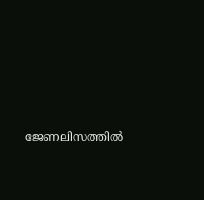ജേണലിസത്തില്‍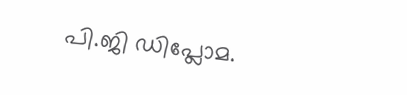പി.ജി ഡിപ്ലോമ.